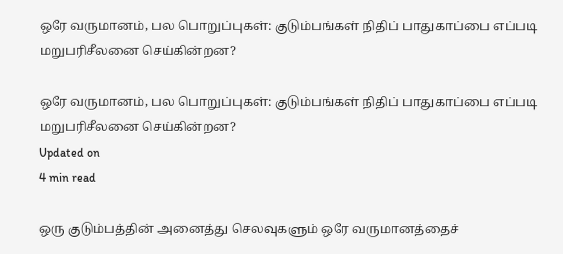ஒரே வருமானம், பல பொறுப்புகள்: குடும்பங்கள் நிதிப் பாதுகாப்பை எப்படி மறுபரிசீலனை செய்கின்றன?

ஒரே வருமானம், பல பொறுப்புகள்: குடும்பங்கள் நிதிப் பாதுகாப்பை எப்படி மறுபரிசீலனை செய்கின்றன?
Updated on
4 min read

ஒரு குடும்பத்தின் அனைத்து செலவுகளும் ஒரே வருமானத்தைச்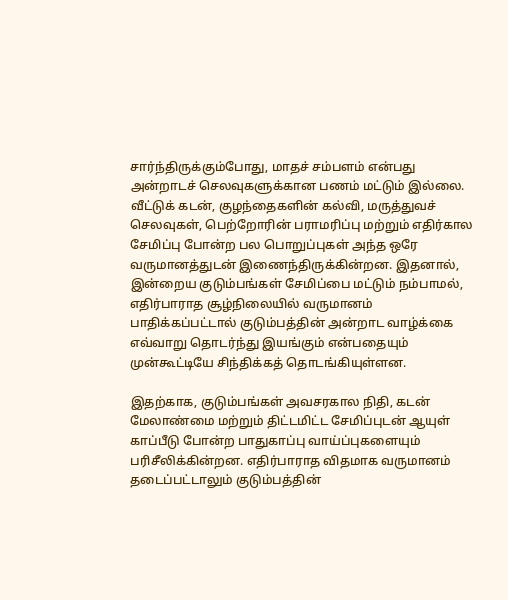சார்ந்திருக்கும்போது, மாதச் சம்பளம் என்பது அன்றாடச் செலவுகளுக்கான பணம் மட்டும் இல்லை. வீட்டுக் கடன், குழந்தைகளின் கல்வி, மருத்துவச் செலவுகள், பெற்றோரின் பராமரிப்பு மற்றும் எதிர்கால சேமிப்பு போன்ற பல பொறுப்புகள் அந்த ஒரே வருமானத்துடன் இணைந்திருக்கின்றன. இதனால், இன்றைய குடும்பங்கள் சேமிப்பை மட்டும் நம்பாமல், எதிர்பாராத சூழ்நிலையில் வருமானம் பாதிக்கப்பட்டால் குடும்பத்தின் அன்றாட வாழ்க்கை எவ்வாறு தொடர்ந்து இயங்கும் என்பதையும் முன்கூட்டியே சிந்திக்கத் தொடங்கியுள்ளன.

இதற்காக, குடும்பங்கள் அவசரகால நிதி, கடன் மேலாண்மை மற்றும் திட்டமிட்ட சேமிப்புடன் ஆயுள் காப்பீடு போன்ற பாதுகாப்பு வாய்ப்புகளையும் பரிசீலிக்கின்றன. எதிர்பாராத விதமாக வருமானம் தடைப்பட்டாலும் குடும்பத்தின்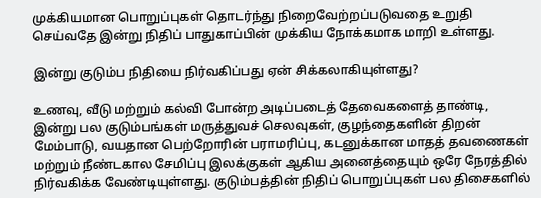முக்கியமான பொறுப்புகள் தொடர்ந்து நிறைவேற்றப்படுவதை உறுதி செய்வதே இன்று நிதிப் பாதுகாப்பின் முக்கிய நோக்கமாக மாறி உள்ளது.

இன்று குடும்ப நிதியை நிர்வகிப்பது ஏன் சிக்கலாகியுள்ளது?

உணவு, வீடு மற்றும் கல்வி போன்ற அடிப்படைத் தேவைகளைத் தாண்டி, இன்று பல குடும்பங்கள் மருத்துவச் செலவுகள், குழந்தைகளின் திறன் மேம்பாடு, வயதான பெற்றோரின் பராமரிப்பு, கடனுக்கான மாதத் தவணைகள் மற்றும் நீண்டகால சேமிப்பு இலக்குகள் ஆகிய அனைத்தையும் ஒரே நேரத்தில் நிர்வகிக்க வேண்டியுள்ளது. குடும்பத்தின் நிதிப் பொறுப்புகள் பல திசைகளில்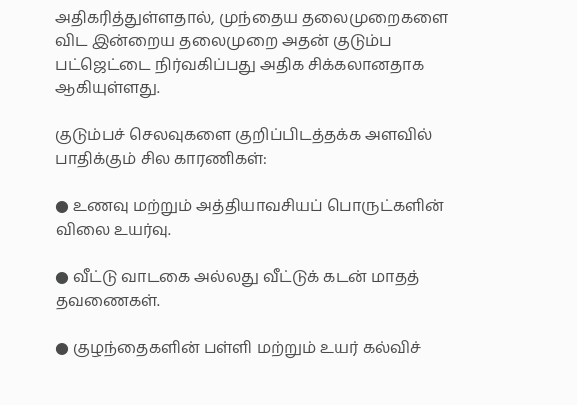அதிகரித்துள்ளதால், முந்தைய தலைமுறைகளை விட இன்றைய தலைமுறை அதன் குடும்ப பட்ஜெட்டை நிர்வகிப்பது அதிக சிக்கலானதாக ஆகியுள்ளது.

குடும்பச் செலவுகளை குறிப்பிடத்தக்க அளவில் பாதிக்கும் சில காரணிகள்:

● உணவு மற்றும் அத்தியாவசியப் பொருட்களின் விலை உயர்வு.

● வீட்டு வாடகை அல்லது வீட்டுக் கடன் மாதத் தவணைகள்.

● குழந்தைகளின் பள்ளி மற்றும் உயர் கல்விச்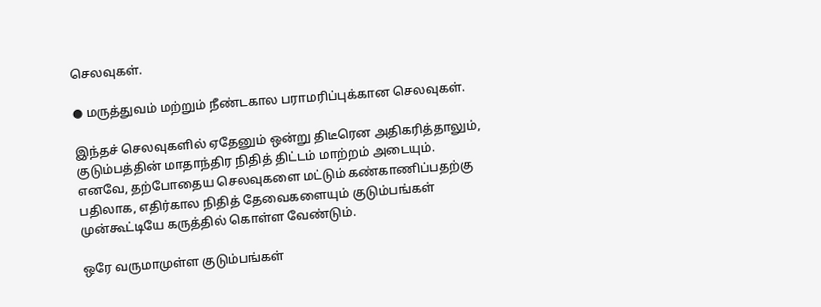செலவுகள்.

● மருத்துவம் மற்றும் நீண்டகால பராமரிப்புக்கான செலவுகள்.

இந்தச் செலவுகளில் ஏதேனும் ஒன்று திடீரென அதிகரித்தாலும், குடும்பத்தின் மாதாந்திர நிதித் திட்டம் மாற்றம் அடையும். எனவே, தற்போதைய செலவுகளை மட்டும் கண்காணிப்பதற்கு பதிலாக, எதிர்கால நிதித் தேவைகளையும் குடும்பங்கள் முன்கூட்டியே கருத்தில் கொள்ள வேண்டும்.

ஒரே வருமாமுள்ள குடும்பங்கள்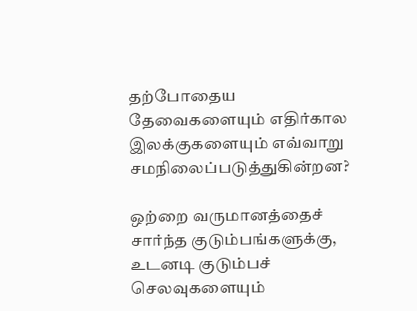தற்போதைய தேவைகளையும் எதிர்கால இலக்குகளையும் எவ்வாறு சமநிலைப்படுத்துகின்றன?

ஒற்றை வருமானத்தைச் சார்ந்த குடும்பங்களுக்கு, உடனடி குடும்பச் செலவுகளையும்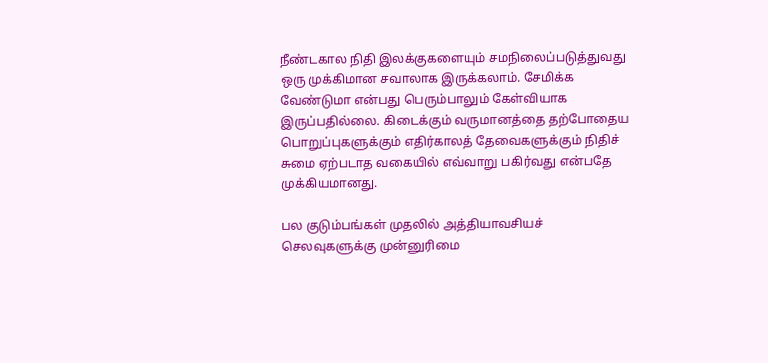நீண்டகால நிதி இலக்குகளையும் சமநிலைப்படுத்துவது ஒரு முக்கிமான சவாலாக இருக்கலாம். சேமிக்க வேண்டுமா என்பது பெரும்பாலும் கேள்வியாக இருப்பதில்லை. கிடைக்கும் வருமானத்தை தற்போதைய பொறுப்புகளுக்கும் எதிர்காலத் தேவைகளுக்கும் நிதிச் சுமை ஏற்படாத வகையில் எவ்வாறு பகிர்வது என்பதே முக்கியமானது.

பல குடும்பங்கள் முதலில் அத்தியாவசியச் செலவுகளுக்கு முன்னுரிமை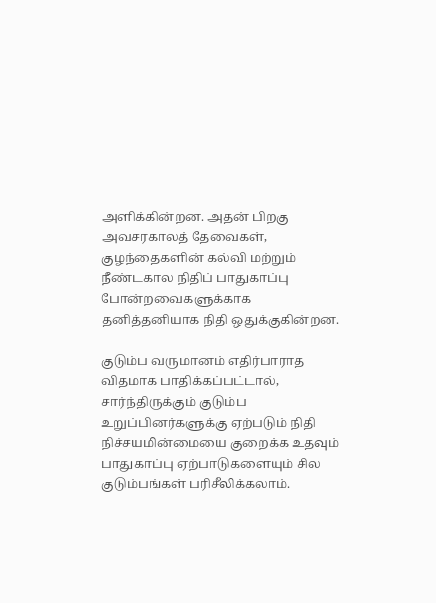அளிக்கின்றன. அதன் பிறகு அவசரகாலத் தேவைகள், குழந்தைகளின் கல்வி மற்றும் நீண்டகால நிதிப் பாதுகாப்பு போன்றவைகளுக்காக தனித்தனியாக நிதி ஒதுக்குகின்றன.

குடும்ப வருமானம் எதிர்பாராத விதமாக பாதிக்கப்பட்டால், சார்ந்திருக்கும் குடும்ப உறுப்பினர்களுக்கு ஏற்படும் நிதி நிச்சயமின்மையை குறைக்க உதவும் பாதுகாப்பு ஏற்பாடுகளையும் சில குடும்பங்கள் பரிசீலிக்கலாம்.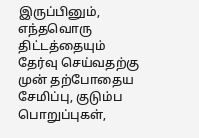இருப்பினும், எந்தவொரு திட்டத்தையும் தேர்வு செய்வதற்கு முன் தற்போதைய சேமிப்பு, குடும்ப பொறுப்புகள்,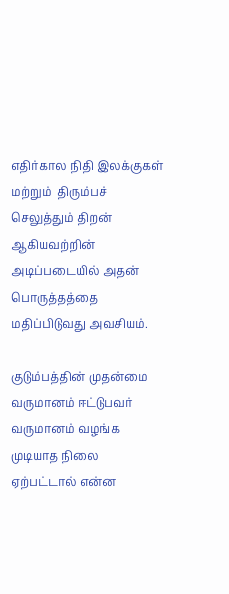எதிர்கால நிதி இலக்குகள் மற்றும்  திரும்பச் செலுத்தும் திறன் ஆகியவற்றின் அடிப்படையில் அதன் பொருத்தத்தை மதிப்பிடுவது அவசியம்.

குடும்பத்தின் முதன்மை வருமானம் ஈட்டுபவர் வருமானம் வழங்க முடியாத நிலை ஏற்பட்டால் என்ன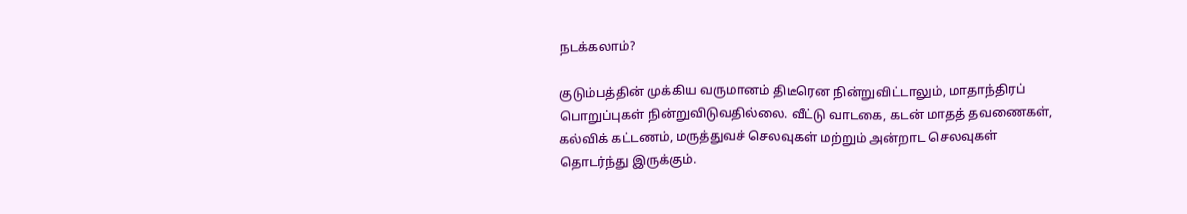நடக்கலாம்?

குடும்பத்தின் முக்கிய வருமானம் திடீரென நின்றுவிட்டாலும், மாதாந்திரப் பொறுப்புகள் நின்றுவிடுவதில்லை. வீட்டு வாடகை, கடன் மாதத் தவணைகள், கல்விக் கட்டணம், மருத்துவச் செலவுகள் மற்றும் அன்றாட செலவுகள் தொடர்ந்து இருக்கும்.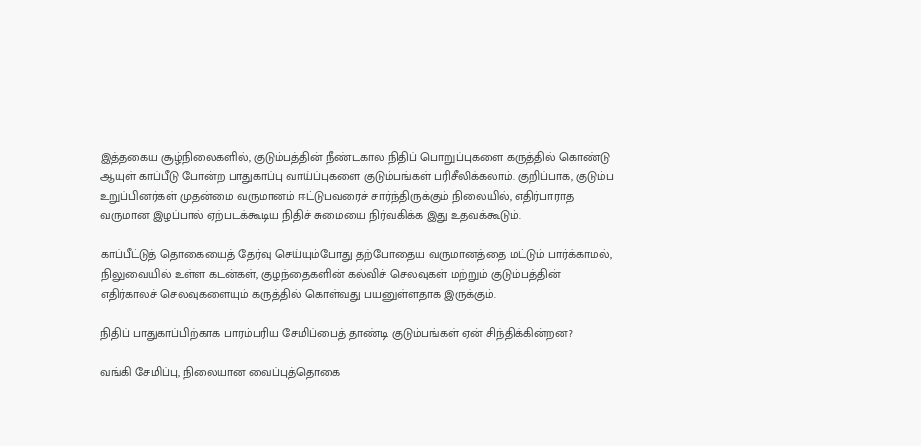இத்தகைய சூழ்நிலைகளில், குடும்பத்தின் நீண்டகால நிதிப் பொறுப்புகளை கருத்தில் கொண்டு ஆயுள் காப்பீடு போன்ற பாதுகாப்பு வாய்ப்புகளை குடும்பங்கள் பரிசீலிக்கலாம். குறிப்பாக, குடும்ப உறுப்பினர்கள் முதன்மை வருமானம் ஈட்டுபவரைச் சார்ந்திருக்கும் நிலையில், எதிர்பாராத வருமான இழப்பால் ஏற்படக்கூடிய நிதிச் சுமையை நிர்வகிக்க இது உதவக்கூடும்.

காப்பீட்டுத் தொகையைத் தேர்வு செய்யும்போது தற்போதைய வருமானத்தை மட்டும் பார்க்காமல், நிலுவையில் உள்ள கடன்கள், குழந்தைகளின் கல்விச் செலவுகள் மற்றும் குடும்பத்தின் எதிர்காலச் செலவுகளையும் கருத்தில் கொள்வது பயனுள்ளதாக இருக்கும்.

நிதிப் பாதுகாப்பிற்காக பாரம்பரிய சேமிப்பைத் தாண்டி குடும்பங்கள் ஏன் சிந்திக்கின்றன?

வங்கி சேமிப்பு, நிலையான வைப்புத்தொகை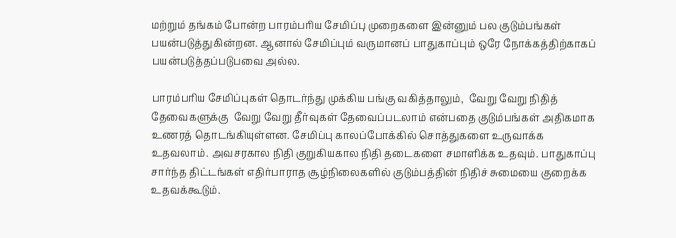மற்றும் தங்கம் போன்ற பாரம்பரிய சேமிப்பு முறைகளை இன்னும் பல குடும்பங்கள் பயன்படுத்துகின்றன. ஆனால் சேமிப்பும் வருமானப் பாதுகாப்பும் ஒரே நோக்கத்திற்காகப் பயன்படுத்தப்படுபவை அல்ல.

பாரம்பரிய சேமிப்புகள் தொடர்ந்து முக்கிய பங்கு வகித்தாலும்,  வேறு வேறு நிதித் தேவைகளுக்கு  வேறு வேறு தீர்வுகள் தேவைப்படலாம் என்பதை குடும்பங்கள் அதிகமாக உணரத் தொடங்கியுள்ளன. சேமிப்பு காலப்போக்கில் சொத்துகளை உருவாக்க உதவலாம். அவசரகால நிதி குறுகியகால நிதி தடைகளை சமாளிக்க உதவும். பாதுகாப்பு சார்ந்த திட்டங்கள் எதிர்பாராத சூழ்நிலைகளில் குடும்பத்தின் நிதிச் சுமையை குறைக்க உதவக்கூடும்.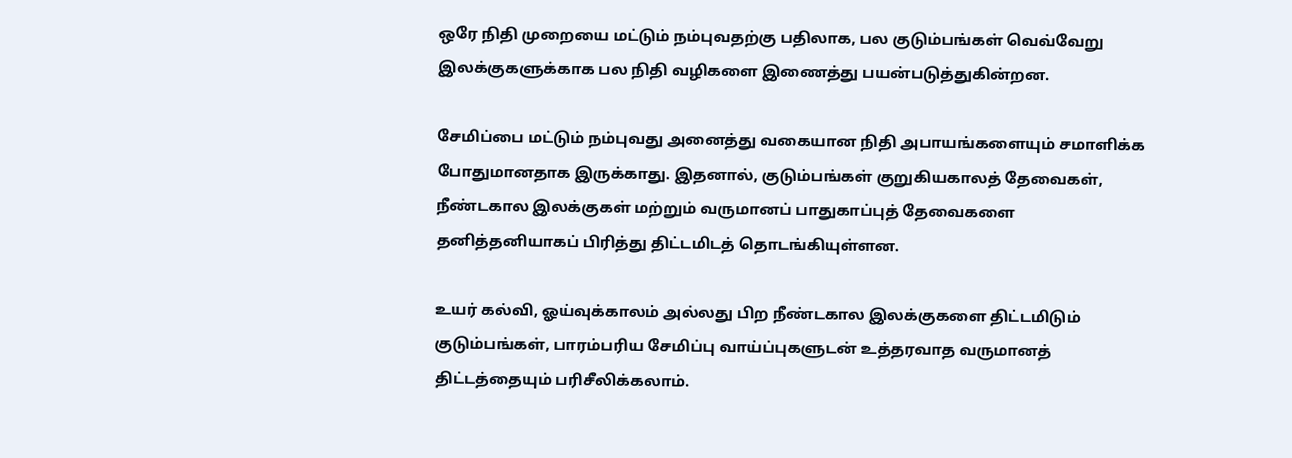ஒரே நிதி முறையை மட்டும் நம்புவதற்கு பதிலாக, பல குடும்பங்கள் வெவ்வேறு இலக்குகளுக்காக பல நிதி வழிகளை இணைத்து பயன்படுத்துகின்றன.

சேமிப்பை மட்டும் நம்புவது அனைத்து வகையான நிதி அபாயங்களையும் சமாளிக்க போதுமானதாக இருக்காது. இதனால், குடும்பங்கள் குறுகியகாலத் தேவைகள், நீண்டகால இலக்குகள் மற்றும் வருமானப் பாதுகாப்புத் தேவைகளை தனித்தனியாகப் பிரித்து திட்டமிடத் தொடங்கியுள்ளன.

உயர் கல்வி, ஓய்வுக்காலம் அல்லது பிற நீண்டகால இலக்குகளை திட்டமிடும் குடும்பங்கள், பாரம்பரிய சேமிப்பு வாய்ப்புகளுடன் உத்தரவாத வருமானத் திட்டத்தையும் பரிசீலிக்கலாம்.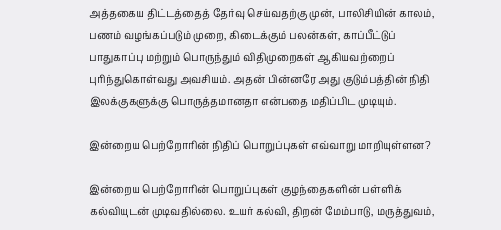அத்தகைய திட்டத்தைத் தேர்வு செய்வதற்கு முன், பாலிசியின் காலம், பணம் வழங்கப்படும் முறை, கிடைக்கும் பலன்கள், காப்பீட்டுப் பாதுகாப்பு மற்றும் பொருந்தும் விதிமுறைகள் ஆகியவற்றைப் புரிந்துகொள்வது அவசியம். அதன் பின்னரே அது குடும்பத்தின் நிதி இலக்குகளுக்கு பொருத்தமானதா என்பதை மதிப்பிட முடியும்.

இன்றைய பெற்றோரின் நிதிப் பொறுப்புகள் எவ்வாறு மாறியுள்ளன?

இன்றைய பெற்றோரின் பொறுப்புகள் குழந்தைகளின் பள்ளிக் கல்வியுடன் முடிவதில்லை. உயர் கல்வி, திறன் மேம்பாடு, மருத்துவம்,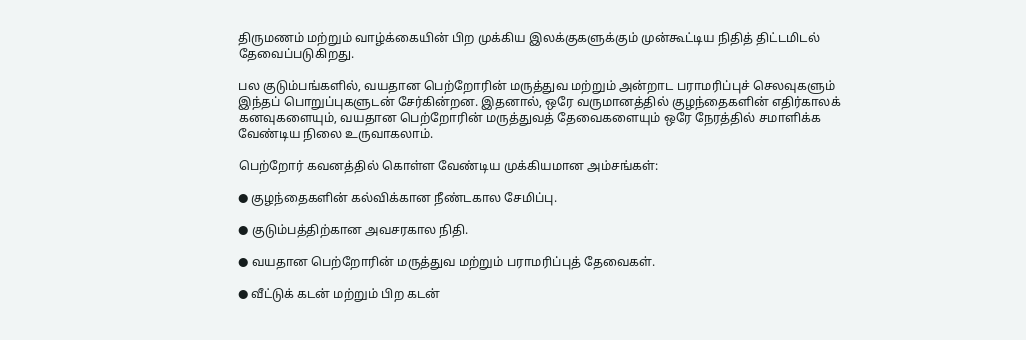திருமணம் மற்றும் வாழ்க்கையின் பிற முக்கிய இலக்குகளுக்கும் முன்கூட்டிய நிதித் திட்டமிடல் தேவைப்படுகிறது.

பல குடும்பங்களில், வயதான பெற்றோரின் மருத்துவ மற்றும் அன்றாட பராமரிப்புச் செலவுகளும் இந்தப் பொறுப்புகளுடன் சேர்கின்றன. இதனால், ஒரே வருமானத்தில் குழந்தைகளின் எதிர்காலக் கனவுகளையும், வயதான பெற்றோரின் மருத்துவத் தேவைகளையும் ஒரே நேரத்தில் சமாளிக்க வேண்டிய நிலை உருவாகலாம்.

பெற்றோர் கவனத்தில் கொள்ள வேண்டிய முக்கியமான அம்சங்கள்:

● குழந்தைகளின் கல்விக்கான நீண்டகால சேமிப்பு.

● குடும்பத்திற்கான அவசரகால நிதி.

● வயதான பெற்றோரின் மருத்துவ மற்றும் பராமரிப்புத் தேவைகள்.

● வீட்டுக் கடன் மற்றும் பிற கடன்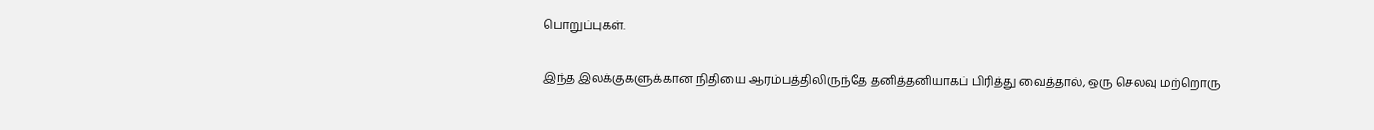பொறுப்புகள்.

இந்த இலக்குகளுக்கான நிதியை ஆரம்பத்திலிருந்தே தனித்தனியாகப் பிரித்து வைத்தால், ஒரு செலவு மற்றொரு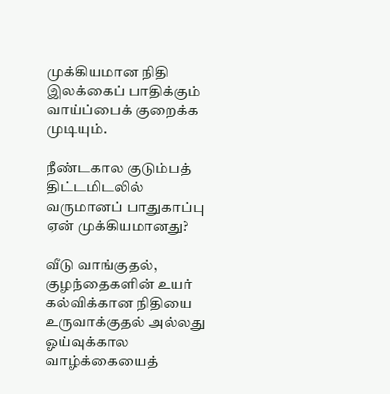முக்கியமான நிதி இலக்கைப் பாதிக்கும் வாய்ப்பைக் குறைக்க முடியும்.

நீண்டகால குடும்பத் திட்டமிடலில் வருமானப் பாதுகாப்பு ஏன் முக்கியமானது?

வீடு வாங்குதல், குழந்தைகளின் உயர் கல்விக்கான நிதியை உருவாக்குதல் அல்லது ஓய்வுக்கால வாழ்க்கையைத்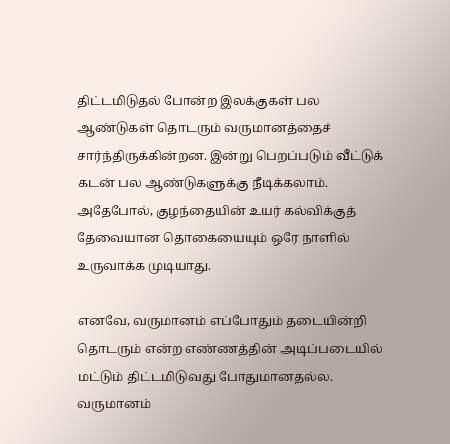திட்டமிடுதல் போன்ற இலக்குகள் பல ஆண்டுகள் தொடரும் வருமானத்தைச் சார்ந்திருக்கின்றன. இன்று பெறப்படும் வீட்டுக் கடன் பல ஆண்டுகளுக்கு நீடிக்கலாம். அதேபோல், குழந்தையின் உயர் கல்விக்குத் தேவையான தொகையையும் ஒரே நாளில் உருவாக்க முடியாது.

எனவே, வருமானம் எப்போதும் தடையின்றி தொடரும் என்ற எண்ணத்தின் அடிப்படையில் மட்டும் திட்டமிடுவது போதுமானதல்ல. வருமானம்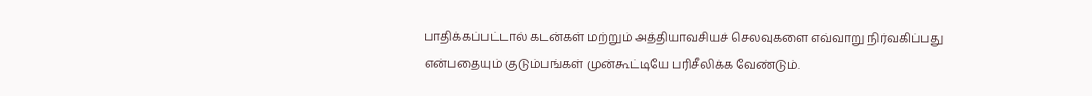பாதிக்கப்பட்டால் கடன்கள் மற்றும் அத்தியாவசியச் செலவுகளை எவ்வாறு நிர்வகிப்பது என்பதையும் குடும்பங்கள் முன்கூட்டியே பரிசீலிக்க வேண்டும்.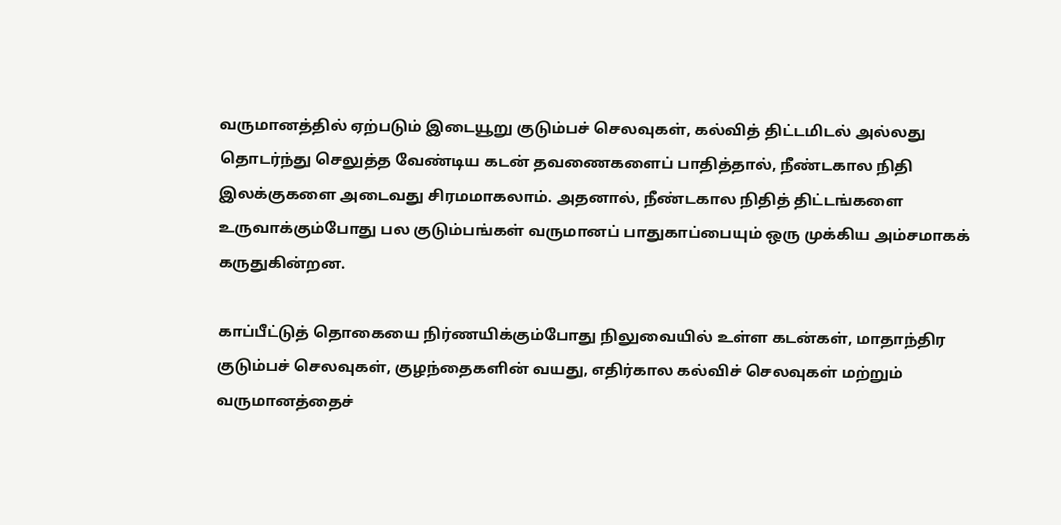வருமானத்தில் ஏற்படும் இடையூறு குடும்பச் செலவுகள், கல்வித் திட்டமிடல் அல்லது தொடர்ந்து செலுத்த வேண்டிய கடன் தவணைகளைப் பாதித்தால், நீண்டகால நிதி இலக்குகளை அடைவது சிரமமாகலாம். அதனால், நீண்டகால நிதித் திட்டங்களை உருவாக்கும்போது பல குடும்பங்கள் வருமானப் பாதுகாப்பையும் ஒரு முக்கிய அம்சமாகக் கருதுகின்றன.

காப்பீட்டுத் தொகையை நிர்ணயிக்கும்போது நிலுவையில் உள்ள கடன்கள், மாதாந்திர குடும்பச் செலவுகள், குழந்தைகளின் வயது, எதிர்கால கல்விச் செலவுகள் மற்றும் வருமானத்தைச்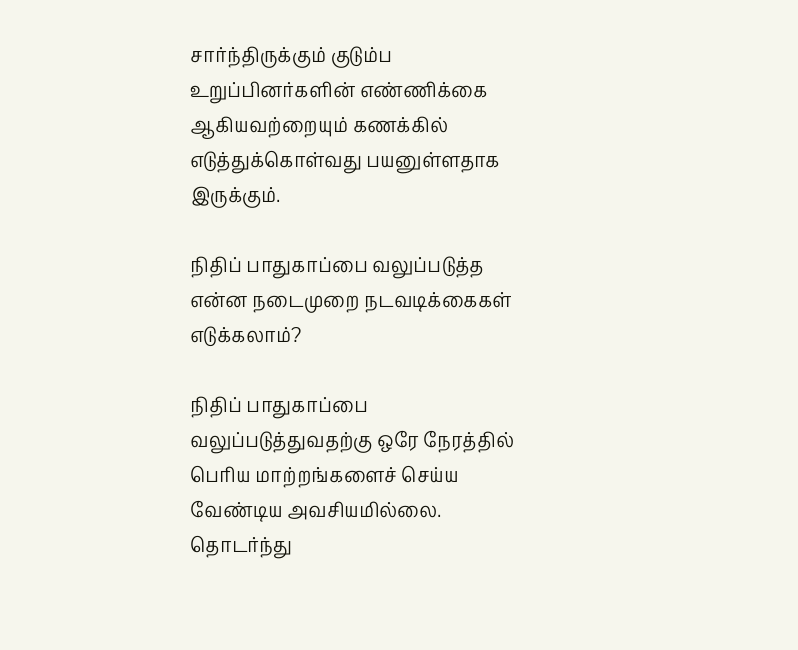சார்ந்திருக்கும் குடும்ப உறுப்பினர்களின் எண்ணிக்கை ஆகியவற்றையும் கணக்கில் எடுத்துக்கொள்வது பயனுள்ளதாக இருக்கும்.

நிதிப் பாதுகாப்பை வலுப்படுத்த என்ன நடைமுறை நடவடிக்கைகள் எடுக்கலாம்?

நிதிப் பாதுகாப்பை வலுப்படுத்துவதற்கு ஒரே நேரத்தில் பெரிய மாற்றங்களைச் செய்ய வேண்டிய அவசியமில்லை. தொடர்ந்து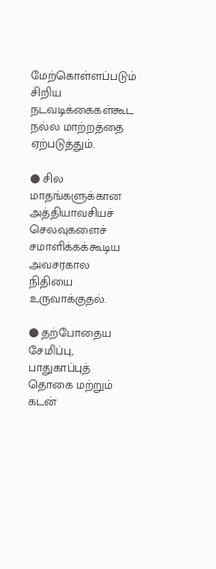மேற்கொள்ளப்படும் சிறிய நடவடிக்கைகள்கூட நல்ல மாற்றத்தை ஏற்படுத்தும்.

● சில மாதங்களுக்கான அத்தியாவசியச் செலவுகளைச் சமாளிக்கக்கூடிய அவசரகால நிதியை உருவாக்குதல்.

● தற்போதைய சேமிப்பு, பாதுகாப்புத் தொகை மற்றும் கடன்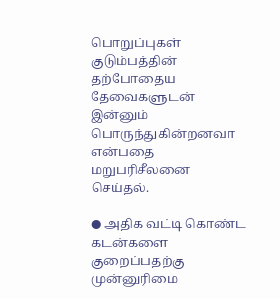பொறுப்புகள் குடும்பத்தின் தற்போதைய தேவைகளுடன் இன்னும் பொருந்துகின்றனவா என்பதை மறுபரிசீலனை செய்தல்.

● அதிக வட்டி கொண்ட கடன்களை குறைப்பதற்கு முன்னுரிமை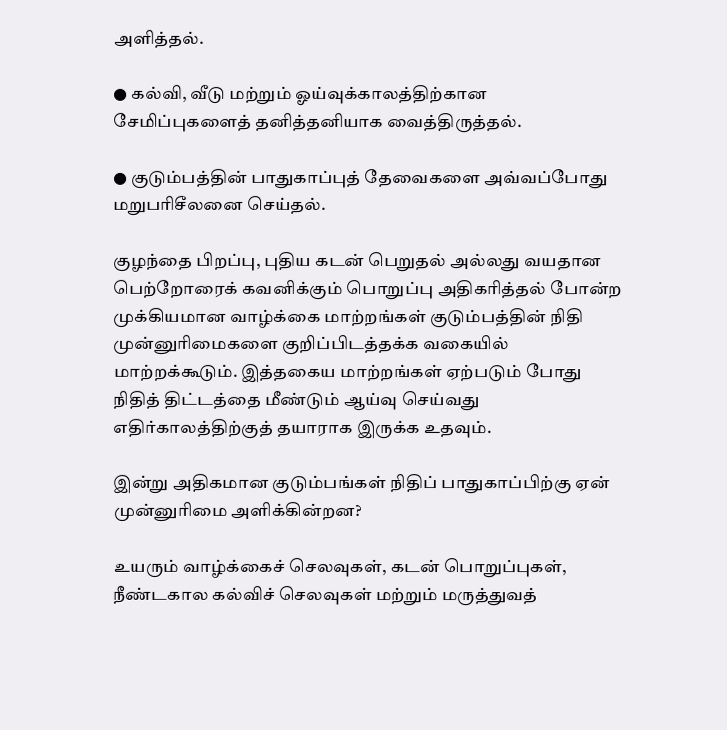அளித்தல்.

● கல்வி, வீடு மற்றும் ஓய்வுக்காலத்திற்கான சேமிப்புகளைத் தனித்தனியாக வைத்திருத்தல்.

● குடும்பத்தின் பாதுகாப்புத் தேவைகளை அவ்வப்போது மறுபரிசீலனை செய்தல்.

குழந்தை பிறப்பு, புதிய கடன் பெறுதல் அல்லது வயதான பெற்றோரைக் கவனிக்கும் பொறுப்பு அதிகரித்தல் போன்ற முக்கியமான வாழ்க்கை மாற்றங்கள் குடும்பத்தின் நிதி முன்னுரிமைகளை குறிப்பிடத்தக்க வகையில் மாற்றக்கூடும். இத்தகைய மாற்றங்கள் ஏற்படும் போது நிதித் திட்டத்தை மீண்டும் ஆய்வு செய்வது எதிர்காலத்திற்குத் தயாராக இருக்க உதவும்.

இன்று அதிகமான குடும்பங்கள் நிதிப் பாதுகாப்பிற்கு ஏன் முன்னுரிமை அளிக்கின்றன?

உயரும் வாழ்க்கைச் செலவுகள், கடன் பொறுப்புகள், நீண்டகால கல்விச் செலவுகள் மற்றும் மருத்துவத்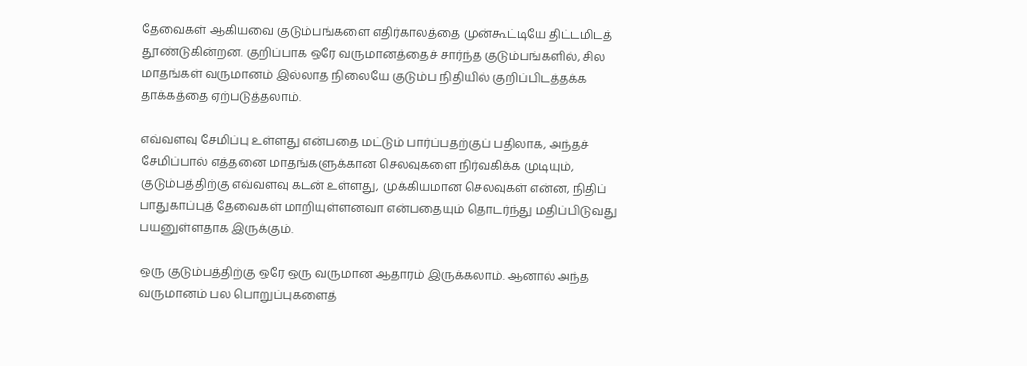தேவைகள் ஆகியவை குடும்பங்களை எதிர்காலத்தை முன்கூட்டியே திட்டமிடத் தூண்டுகின்றன. குறிப்பாக ஒரே வருமானத்தைச் சார்ந்த குடும்பங்களில், சில மாதங்கள் வருமானம் இல்லாத நிலையே குடும்ப நிதியில் குறிப்பிடத்தக்க தாக்கத்தை ஏற்படுத்தலாம்.

எவ்வளவு சேமிப்பு உள்ளது என்பதை மட்டும் பார்ப்பதற்குப் பதிலாக, அந்தச் சேமிப்பால் எத்தனை மாதங்களுக்கான செலவுகளை நிர்வகிக்க முடியும், குடும்பத்திற்கு எவ்வளவு கடன் உள்ளது, முக்கியமான செலவுகள் என்ன, நிதிப் பாதுகாப்புத் தேவைகள் மாறியுள்ளனவா என்பதையும் தொடர்ந்து மதிப்பிடுவது பயனுள்ளதாக இருக்கும்.

ஒரு குடும்பத்திற்கு ஒரே ஒரு வருமான ஆதாரம் இருக்கலாம். ஆனால் அந்த வருமானம் பல பொறுப்புகளைத்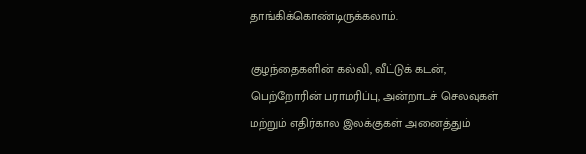தாங்கிக்கொண்டிருக்கலாம்.

குழந்தைகளின் கல்வி, வீட்டுக் கடன், பெற்றோரின் பராமரிப்பு, அன்றாடச் செலவுகள் மற்றும் எதிர்கால இலக்குகள் அனைத்தும்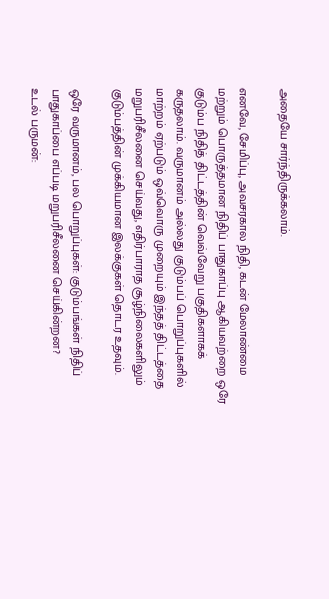அதையே சார்ந்திருக்கலாம்.

எனவே, சேமிப்பு, அவசரகால நிதி, கடன் மேலாண்மை மற்றும் பொருத்தமான நிதிப் பாதுகாப்பு ஆகியவற்றை ஒரே குடும்ப நிதித் திட்டத்தின் வெவ்வேறு பகுதிகளாகக் கருதலாம். வருமானம் அல்லது குடும்பப் பொறுப்புகளில் மாற்றம் ஏற்படும் ஒவ்வொரு முறையும் இந்தத் திட்டத்தை மறுபரிசீலனை செய்வது, எதிர்பாராத சூழ்நிலைகளிலும் குடும்பத்தின் முக்கியமான இலக்குகள் தொடர உதவும்.

ஒரே வருமானம், பல பொறுப்புகள்: குடும்பங்கள் நிதிப் பாதுகாப்பை எப்படி மறுபரிசீலனை செய்கின்றன?
உடல் பருமன்: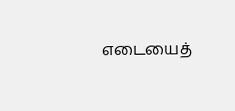எடையைத்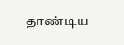தாண்டிய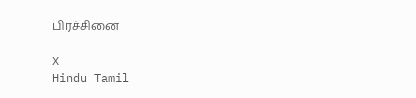பிரச்சினை

X
Hindu Tamil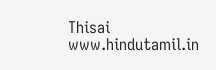Thisai
www.hindutamil.in